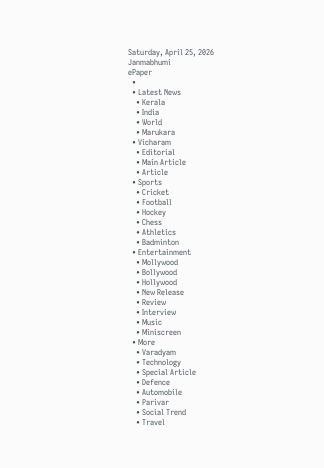Saturday, April 25, 2026
Janmabhumi
ePaper
  •
  • Latest News
    • Kerala
    • India
    • World
    • Marukara
  • Vicharam
    • Editorial
    • Main Article
    • Article
  • Sports
    • Cricket
    • Football
    • Hockey
    • Chess
    • Athletics
    • Badminton
  • Entertainment
    • Mollywood
    • Bollywood
    • Hollywood
    • New Release
    • Review
    • Interview
    • Music
    • Miniscreen
  • More
    • Varadyam
    • Technology
    • Special Article
    • Defence
    • Automobile
    • Parivar
    • Social Trend
    • Travel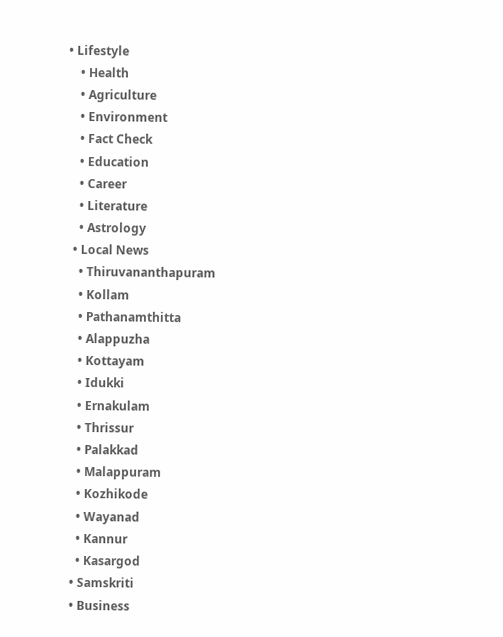• Lifestyle
    • Health
    • Agriculture
    • Environment
    • Fact Check
    • Education
    • Career
    • Literature
    • Astrology
  • Local News
    • Thiruvananthapuram
    • Kollam
    • Pathanamthitta
    • Alappuzha
    • Kottayam
    • Idukki
    • Ernakulam
    • Thrissur
    • Palakkad
    • Malappuram
    • Kozhikode
    • Wayanad
    • Kannur
    • Kasargod
  • Samskriti
  • Business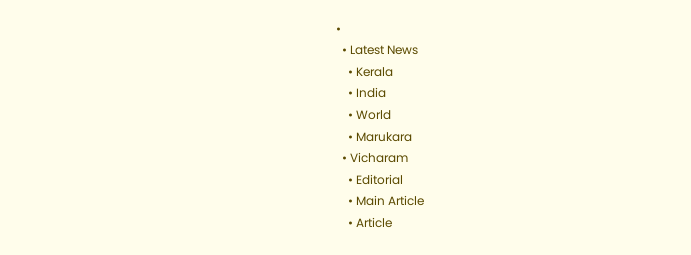•
  • Latest News
    • Kerala
    • India
    • World
    • Marukara
  • Vicharam
    • Editorial
    • Main Article
    • Article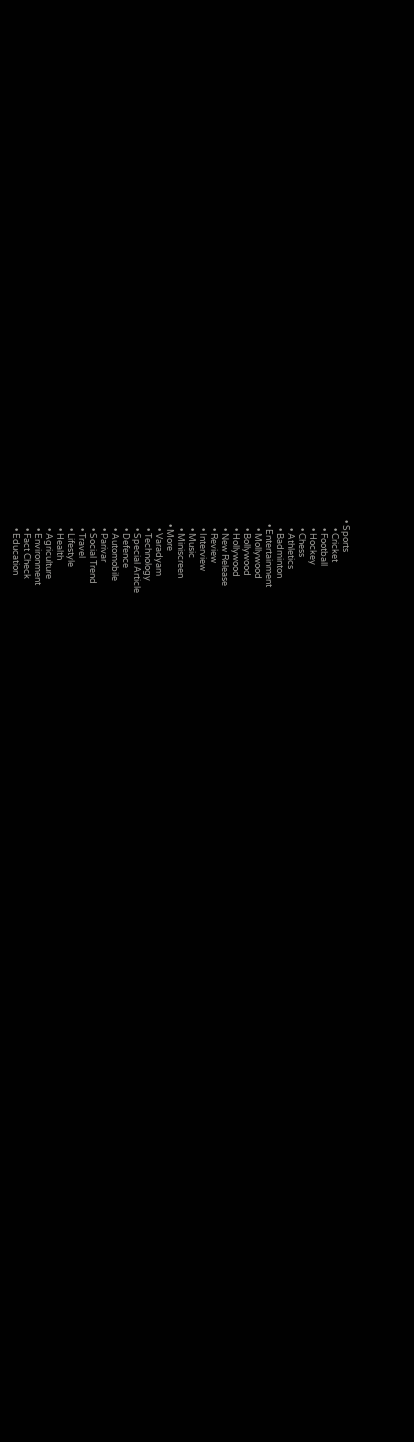• Sports
    • Cricket
    • Football
    • Hockey
    • Chess
    • Athletics
    • Badminton
  • Entertainment
    • Mollywood
    • Bollywood
    • Hollywood
    • New Release
    • Review
    • Interview
    • Music
    • Miniscreen
  • More
    • Varadyam
    • Technology
    • Special Article
    • Defence
    • Automobile
    • Parivar
    • Social Trend
    • Travel
    • Lifestyle
    • Health
    • Agriculture
    • Environment
    • Fact Check
    • Education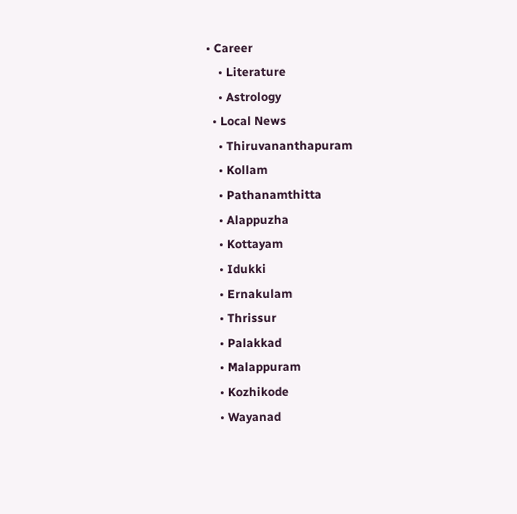• Career
    • Literature
    • Astrology
  • Local News
    • Thiruvananthapuram
    • Kollam
    • Pathanamthitta
    • Alappuzha
    • Kottayam
    • Idukki
    • Ernakulam
    • Thrissur
    • Palakkad
    • Malappuram
    • Kozhikode
    • Wayanad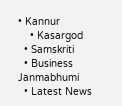• Kannur
    • Kasargod
  • Samskriti
  • Business
Janmabhumi
  • Latest News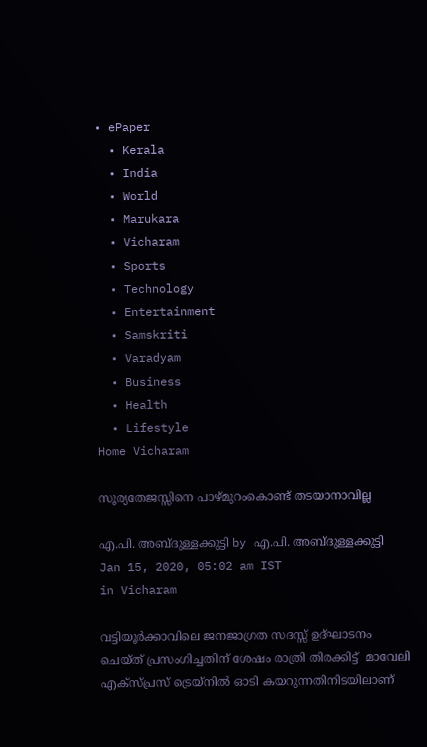• ePaper
  • Kerala
  • India
  • World
  • Marukara
  • Vicharam
  • Sports
  • Technology
  • Entertainment
  • Samskriti
  • Varadyam
  • Business
  • Health
  • Lifestyle
Home Vicharam

സൂര്യതേജസ്സിനെ പാഴ്മുറംകൊണ്ട് തടയാനാവില്ല

എ.പി. അബ്ദുള്ളക്കുട്ടി by എ.പി. അബ്ദുള്ളക്കുട്ടി
Jan 15, 2020, 05:02 am IST
in Vicharam

വട്ടിയൂര്‍ക്കാവിലെ ജനജാഗ്രത സദസ്സ് ഉദ്ഘാടനം ചെയ്ത് പ്രസംഗിച്ചതിന് ശേഷം രാത്രി തിരക്കിട്ട്  മാവേലി എക്‌സ്പ്രസ് ട്രെയ്‌നില്‍ ഓടി കയറുന്നതിനിടയിലാണ്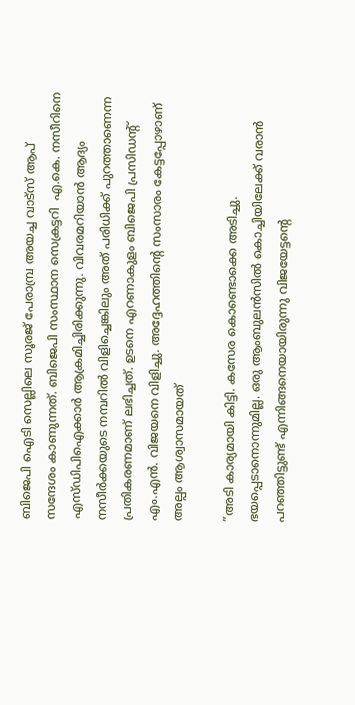ബിജെപി ഐടി സെല്ലിലെ സൂരജ് പേരാമ്പ്ര അയച്ച വാട്‌സ് ആപ് സന്ദേശം കാണുന്നത്. ബിജെപി സംസ്ഥാന സെക്രട്ടറി  എ.കെ. നസീറിനെ എസ്ഡിപിഐക്കാര്‍ ആക്രമിച്ചിരിക്കുന്നു. വിവരമറിയാന്‍ ആദ്യം നസീര്‍ക്കയുടെ നമ്പറില്‍ വിളിച്ചെങ്കിലും അത് പരിധിക്ക് പുറത്താണെന്ന പ്രതികരണമാണ് ലഭിച്ചത്. ഉടനെ എറണാകുളം ബിജെപി പ്രസിഡന്റ് എം.എന്‍. വിജയനെ വിളിച്ചു. അദ്ദേഹത്തിന്റെ സംസാരം കേട്ടപ്പോഴാണ് അല്പം ആശ്വാസമായത്

”അടി കാര്യമായി കിട്ടി. കസേര കൊണ്ടൊക്കെ അടിച്ചു. ഭയപ്പെടാനൊന്നുമില്ല. ഒരു ആംബുലന്‍സില്‍ കൊച്ചിയിലേക്ക് വരാന്‍ പറഞ്ഞിട്ടുണ്ട് എന്നിങ്ങനെയായിരുന്നു വിജയേട്ടന്റെ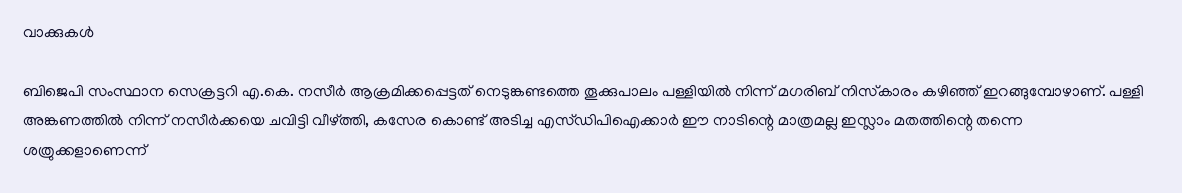വാക്കുകള്‍

ബിജെപി സംസ്ഥാന സെക്രട്ടറി എ.കെ. നസീര്‍ ആക്രമിക്കപ്പെട്ടത് നെടുങ്കണ്ടത്തെ തൂക്കുപാലം പള്ളിയില്‍ നിന്ന് മഗരിബ് നിസ്‌കാരം കഴിഞ്ഞ് ഇറങ്ങുമ്പോഴാണ്. പള്ളി അങ്കണത്തില്‍ നിന്ന് നസീര്‍ക്കയെ ചവിട്ടി വീഴ്‌ത്തി, കസേര കൊണ്ട് അടിച്ച എസ്ഡിപിഐക്കാര്‍ ഈ നാടിന്റെ മാത്രമല്ല ഇസ്ലാം മതത്തിന്റെ തന്നെ  ശത്രുക്കളാണെന്ന്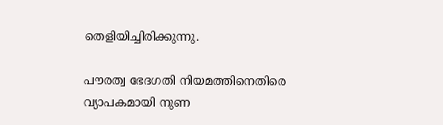തെളിയിച്ചിരിക്കുന്നു.

പൗരത്വ ഭേദഗതി നിയമത്തിനെതിരെ വ്യാപകമായി നുണ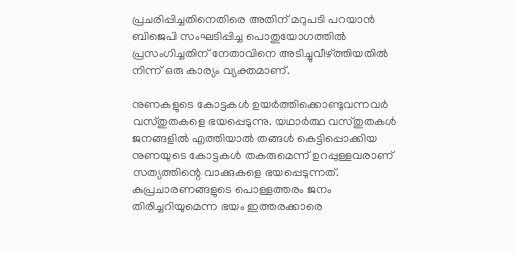പ്രചരിപ്പിച്ചതിനെതിരെ അതിന് മറുപടി പറയാന്‍ ബിജെപി സംഘടിപ്പിച്ച പൊതുയോഗത്തില്‍ പ്രസംഗിച്ചതിന് നേതാവിനെ അടിച്ചുവീഴ്‌ത്തിയതില്‍ നിന്ന് ഒരു കാര്യം വ്യക്തമാണ്.

നുണകളുടെ കോട്ടകള്‍ ഉയര്‍ത്തിക്കൊണ്ടുവന്നവര്‍ വസ്തുതകളെ ഭയപ്പെടുന്നു. യഥാര്‍ത്ഥ വസ്തുതകള്‍ ജനങ്ങളില്‍ എത്തിയാല്‍ തങ്ങള്‍ കെട്ടിപ്പൊക്കിയ നുണയുടെ കോട്ടകള്‍ തകരുമെന്ന് ഉറപ്പുള്ളവരാണ് സത്യത്തിന്റെ വാക്കുകളെ ഭയപ്പെടുന്നത്. കുപ്രചാരണങ്ങളുടെ പൊള്ളത്തരം ജനം തിരിച്ചറിയുമെന്ന ഭയം ഇത്തരക്കാരെ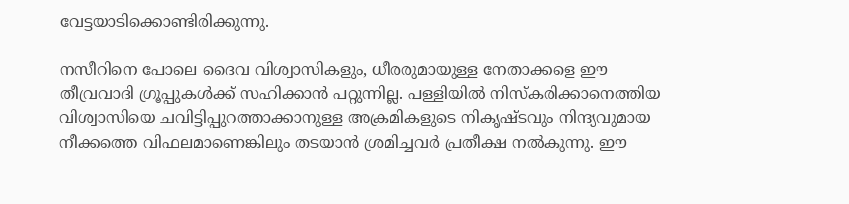വേട്ടയാടിക്കൊണ്ടിരിക്കുന്നു.

നസീറിനെ പോലെ ദൈവ വിശ്വാസികളും, ധീരരുമായുള്ള നേതാക്കളെ ഈ തീവ്രവാദി ഗ്രൂപ്പുകള്‍ക്ക് സഹിക്കാന്‍ പറ്റുന്നില്ല. പള്ളിയില്‍ നിസ്‌കരിക്കാനെത്തിയ വിശ്വാസിയെ ചവിട്ടിപ്പുറത്താക്കാനുള്ള അക്രമികളുടെ നികൃഷ്ടവും നിന്ദ്യവുമായ നീക്കത്തെ വിഫലമാണെങ്കിലും തടയാന്‍ ശ്രമിച്ചവര്‍ പ്രതീക്ഷ നല്‍കുന്നു. ഈ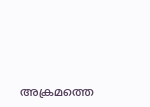അക്രമത്തെ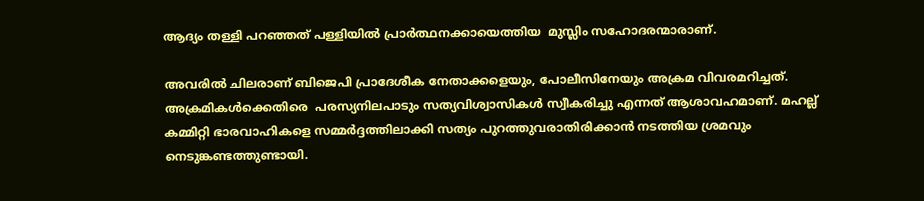ആദ്യം തള്ളി പറഞ്ഞത് പള്ളിയില്‍ പ്രാര്‍ത്ഥനക്കായെത്തിയ  മുസ്ലിം സഹോദരന്മാരാണ്.

അവരില്‍ ചിലരാണ് ബിജെപി പ്രാദേശീക നേതാക്കളെയും, പോലീസിനേയും അക്രമ വിവരമറിച്ചത്. അക്രമികള്‍ക്കെതിരെ  പരസ്യനിലപാടും സത്യവിശ്വാസികള്‍ സ്വീകരിച്ചു എന്നത് ആശാവഹമാണ്. മഹല്ല് കമ്മിറ്റി ഭാരവാഹികളെ സമ്മര്‍ദ്ദത്തിലാക്കി സത്യം പുറത്തുവരാതിരിക്കാന്‍ നടത്തിയ ശ്രമവും നെടുങ്കണ്ടത്തുണ്ടായി.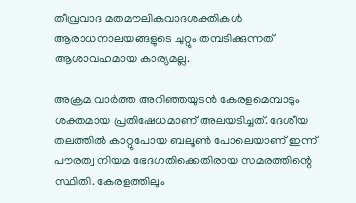തീവ്രവാദ മതമൗലികവാദശക്തികള്‍ ആരാധനാലയങ്ങളുടെ ചുറ്റും തമ്പടിക്കുന്നത് ആശാവഹമായ കാര്യമല്ല.

അക്രമ വാര്‍ത്ത അറിഞ്ഞയുടന്‍ കേരളമെമ്പാടും ശക്തമായ പ്രതിഷേധമാണ് അലയടിച്ചത്. ദേശീയ തലത്തില്‍ കാറ്റുപോയ ബലൂണ്‍ പോലെയാണ് ഇന്ന് പൗരത്വ നിയമ ഭേദഗതിക്കെതിരായ സമരത്തിന്റെ സ്ഥിതി. കേരളത്തിലും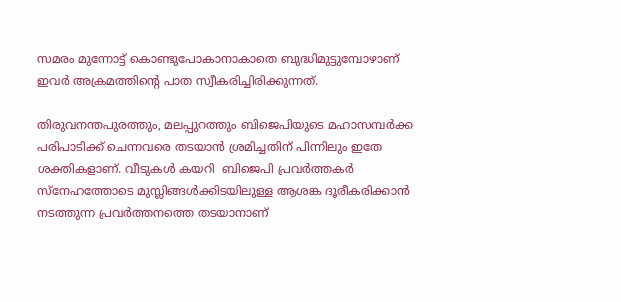സമരം മുന്നോട്ട് കൊണ്ടുപോകാനാകാതെ ബുദ്ധിമുട്ടുമ്പോഴാണ് ഇവര്‍ അക്രമത്തിന്റെ പാത സ്വീകരിച്ചിരിക്കുന്നത്.

തിരുവനന്തപുരത്തും, മലപ്പുറത്തും ബിജെപിയുടെ മഹാസമ്പര്‍ക്ക പരിപാടിക്ക് ചെന്നവരെ തടയാന്‍ ശ്രമിച്ചതിന് പിന്നിലും ഇതേ ശക്തികളാണ്. വീടുകള്‍ കയറി  ബിജെപി പ്രവര്‍ത്തകര്‍ സ്‌നേഹത്തോടെ മുസ്ലിങ്ങള്‍ക്കിടയിലുള്ള ആശങ്ക ദൂരീകരിക്കാന്‍ നടത്തുന്ന പ്രവര്‍ത്തനത്തെ തടയാനാണ്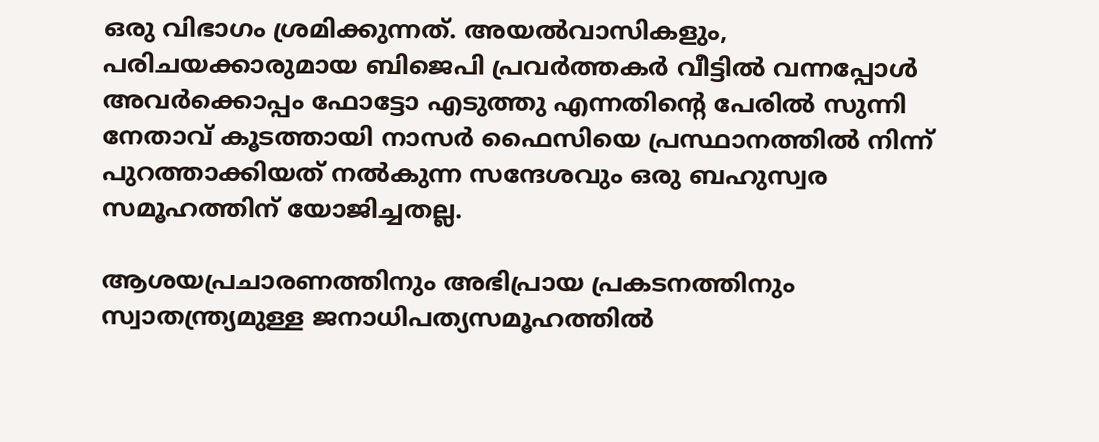ഒരു വിഭാഗം ശ്രമിക്കുന്നത്. അയല്‍വാസികളും, പരിചയക്കാരുമായ ബിജെപി പ്രവര്‍ത്തകര്‍ വീട്ടില്‍ വന്നപ്പോള്‍ അവര്‍ക്കൊപ്പം ഫോട്ടോ എടുത്തു എന്നതിന്റെ പേരില്‍ സുന്നി നേതാവ് കൂടത്തായി നാസര്‍ ഫൈസിയെ പ്രസ്ഥാനത്തില്‍ നിന്ന് പുറത്താക്കിയത് നല്‍കുന്ന സന്ദേശവും ഒരു ബഹുസ്വര സമൂഹത്തിന് യോജിച്ചതല്ല.

ആശയപ്രചാരണത്തിനും അഭിപ്രായ പ്രകടനത്തിനും സ്വാതന്ത്ര്യമുള്ള ജനാധിപത്യസമൂഹത്തില്‍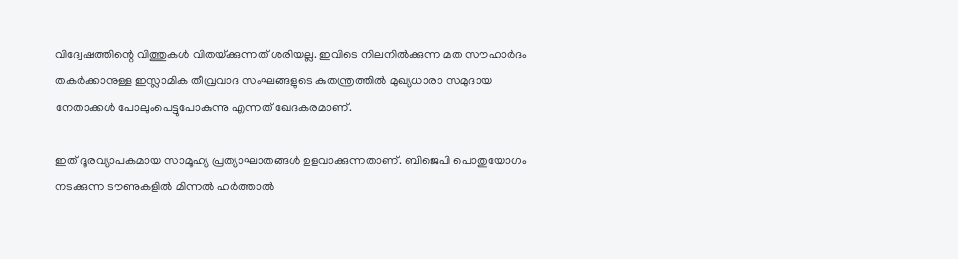വിദ്വേഷത്തിന്റെ വിത്തുകള്‍ വിതയ്‌ക്കുന്നത് ശരിയല്ല. ഇവിടെ നിലനില്‍ക്കുന്ന മത സൗഹാര്‍ദം തകര്‍ക്കാനുള്ള ഇസ്ലാമിക തീവ്രവാദ സംഘങ്ങളുടെ കുതന്ത്രത്തില്‍ മുഖ്യധാരാ സമുദായ നേതാക്കള്‍ പോലുംപെട്ടുപോകുന്നു എന്നത് ഖേദകരമാണ്.

ഇത് ദൂരവ്യാപകമായ സാമൂഹ്യ പ്രത്യാഘാതങ്ങള്‍ ഉളവാക്കുന്നതാണ്. ബിജെപി പൊതുയോഗം നടക്കുന്ന ടൗണുകളില്‍ മിന്നല്‍ ഹര്‍ത്താല്‍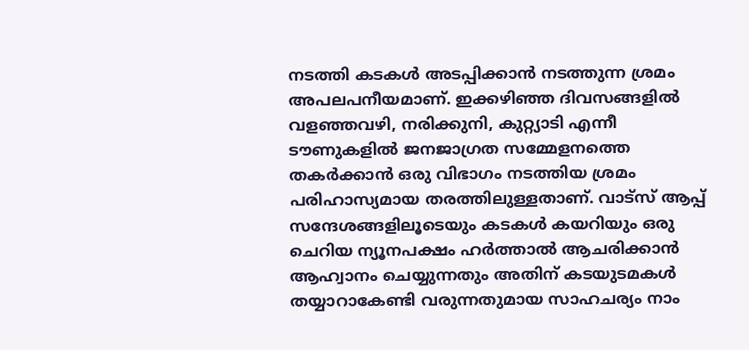നടത്തി കടകള്‍ അടപ്പിക്കാന്‍ നടത്തുന്ന ശ്രമം അപലപനീയമാണ്. ഇക്കഴിഞ്ഞ ദിവസങ്ങളില്‍ വളഞ്ഞവഴി, നരിക്കുനി, കുറ്റ്യാടി എന്നീ ടൗണുകളില്‍ ജനജാഗ്രത സമ്മേളനത്തെ തകര്‍ക്കാന്‍ ഒരു വിഭാഗം നടത്തിയ ശ്രമം പരിഹാസ്യമായ തരത്തിലുള്ളതാണ്. വാട്‌സ് ആപ്പ് സന്ദേശങ്ങളിലൂടെയും കടകള്‍ കയറിയും ഒരു ചെറിയ ന്യൂനപക്ഷം ഹര്‍ത്താല്‍ ആചരിക്കാന്‍ ആഹ്വാനം ചെയ്യുന്നതും അതിന് കടയുടമകള്‍ തയ്യാറാകേണ്ടി വരുന്നതുമായ സാഹചര്യം നാം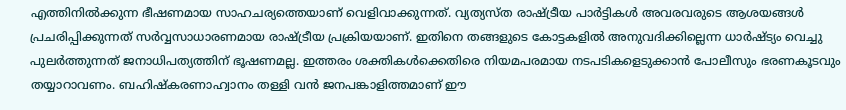എത്തിനില്‍ക്കുന്ന ഭീഷണമായ സാഹചര്യത്തെയാണ് വെളിവാക്കുന്നത്. വ്യത്യസ്ത രാഷ്‌ട്രീയ പാര്‍ട്ടികള്‍ അവരവരുടെ ആശയങ്ങള്‍ പ്രചരിപ്പിക്കുന്നത് സര്‍വ്വസാധാരണമായ രാഷ്‌ട്രീയ പ്രക്രിയയാണ്. ഇതിനെ തങ്ങളുടെ കോട്ടകളില്‍ അനുവദിക്കില്ലെന്ന ധാര്‍ഷ്ട്യം വെച്ചു പുലര്‍ത്തുന്നത് ജനാധിപത്യത്തിന് ഭൂഷണമല്ല. ഇത്തരം ശക്തികള്‍ക്കെതിരെ നിയമപരമായ നടപടികളെടുക്കാന്‍ പോലീസും ഭരണകൂടവും തയ്യാറാവണം. ബഹിഷ്‌കരണാഹ്വാനം തള്ളി വന്‍ ജനപങ്കാളിത്തമാണ് ഈ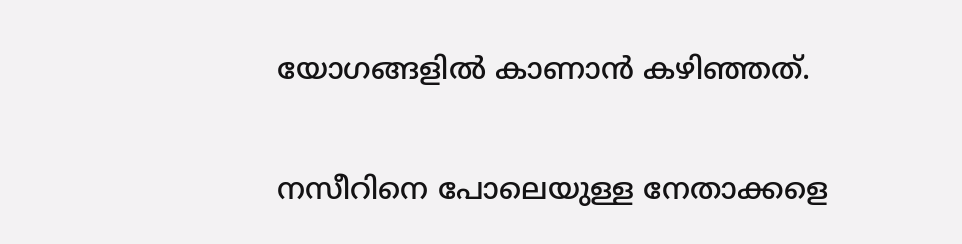യോഗങ്ങളില്‍ കാണാന്‍ കഴിഞ്ഞത്.

നസീറിനെ പോലെയുള്ള നേതാക്കളെ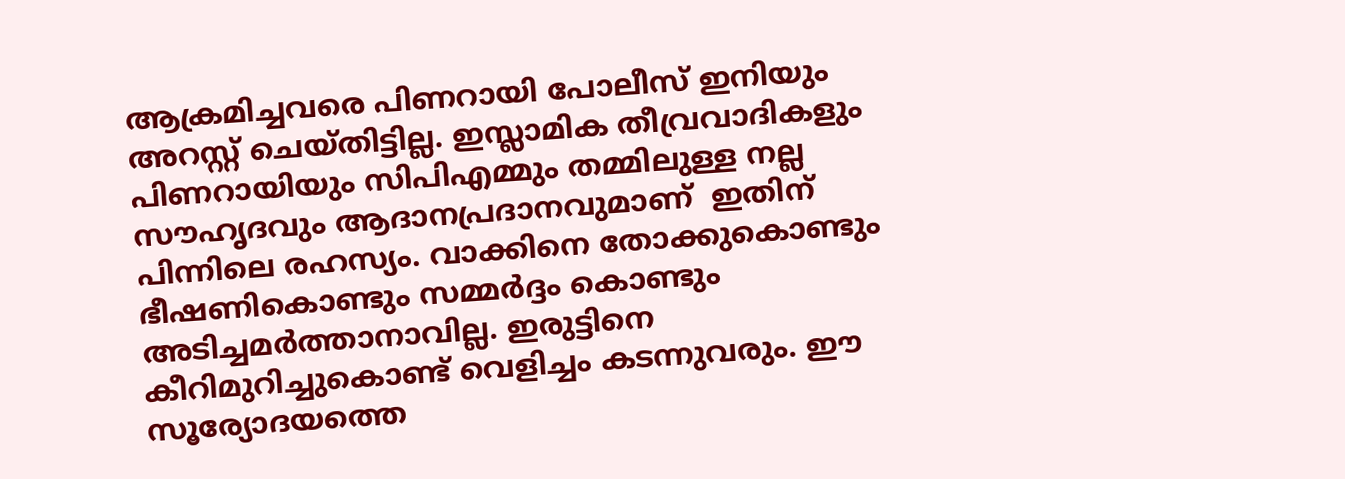ആക്രമിച്ചവരെ പിണറായി പോലീസ് ഇനിയും അറസ്റ്റ് ചെയ്തിട്ടില്ല. ഇസ്ലാമിക തീവ്രവാദികളും പിണറായിയും സിപിഎമ്മും തമ്മിലുള്ള നല്ല സൗഹൃദവും ആദാനപ്രദാനവുമാണ്  ഇതിന് പിന്നിലെ രഹസ്യം. വാക്കിനെ തോക്കുകൊണ്ടും ഭീഷണികൊണ്ടും സമ്മര്‍ദ്ദം കൊണ്ടും അടിച്ചമര്‍ത്താനാവില്ല. ഇരുട്ടിനെ കീറിമുറിച്ചുകൊണ്ട് വെളിച്ചം കടന്നുവരും. ഈ സൂര്യോദയത്തെ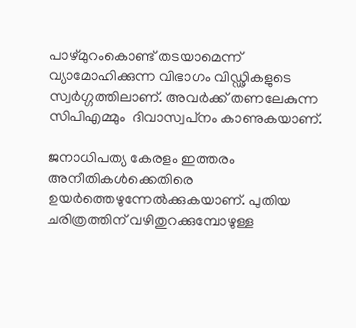പാഴ്മുറംകൊണ്ട് തടയാമെന്ന് വ്യാമോഹിക്കുന്ന വിഭാഗം വിഡ്ഢികളുടെ സ്വര്‍ഗ്ഗത്തിലാണ്. അവര്‍ക്ക് തണലേകുന്ന സിപിഎമ്മും  ദിവാസ്വപ്‌നം കാണുകയാണ്.

ജനാധിപത്യ കേരളം ഇത്തരം അനീതികള്‍ക്കെതിരെ ഉയര്‍ത്തെഴുന്നേല്‍ക്കുകയാണ്. പുതിയ ചരിത്രത്തിന് വഴിതുറക്കുമ്പോഴുള്ള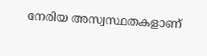നേരിയ അസ്വസ്ഥതകളാണ്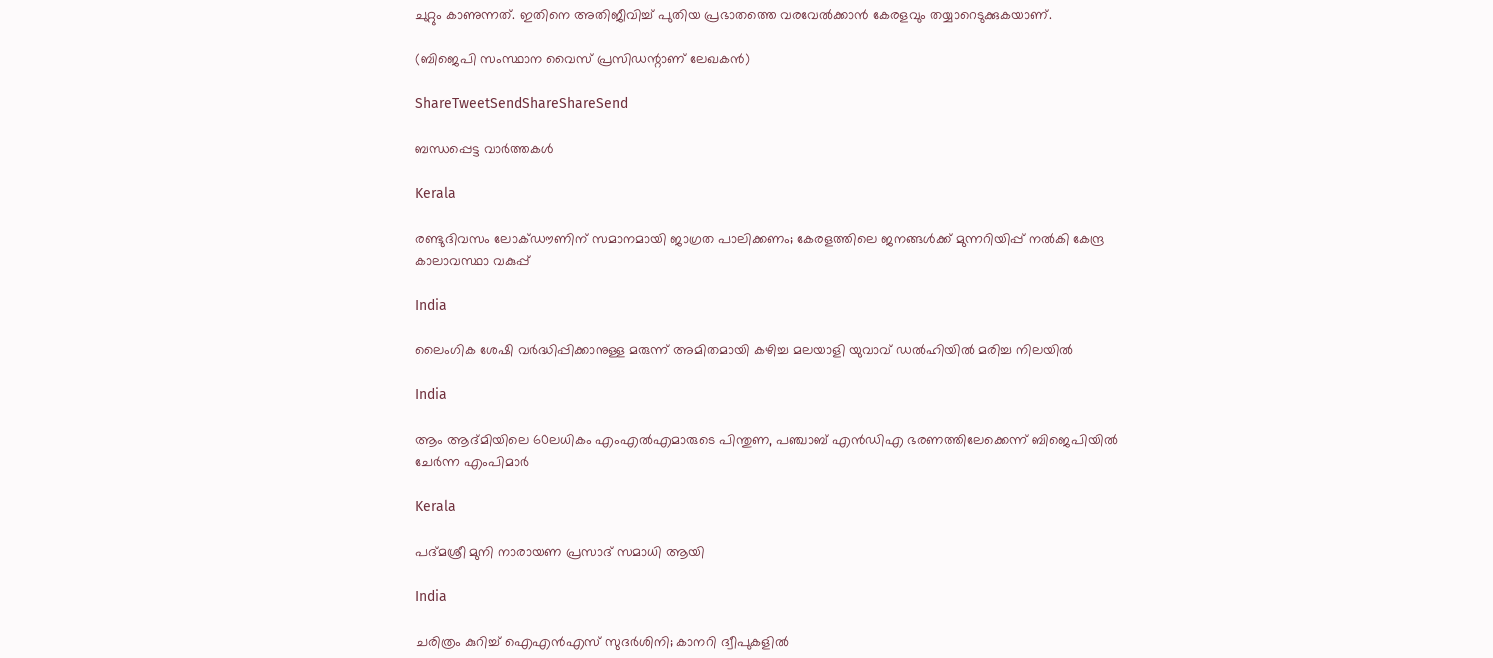ചുറ്റും കാണുന്നത്. ഇതിനെ അതിജീവിച്ച് പുതിയ പ്രഭാതത്തെ വരവേല്‍ക്കാന്‍ കേരളവും തയ്യാറെടുക്കുകയാണ്.

(ബിജെപി സംസ്ഥാന വൈസ് പ്രസിഡന്റാണ് ലേഖകന്‍)

ShareTweetSendShareShareSend

ബന്ധപ്പെട്ട വാര്‍ത്തകള്‍

Kerala

രണ്ടുദിവസം ലോക്‌ഡൗണിന് സമാനമായി ജാഗ്രത പാലിക്കണം; കേരളത്തിലെ ജനങ്ങൾക്ക് മുന്നറിയിപ്പ് നൽകി കേന്ദ്ര കാലാവസ്ഥാ വകുപ്പ്

India

ലൈംഗിക ശേഷി വർദ്ധിപ്പിക്കാനുള്ള മരുന്ന് അമിതമായി കഴിച്ച മലയാളി യുവാവ് ഡൽഹിയിൽ മരിച്ച നിലയിൽ

India

ആം ആദ്മിയിലെ 60ലധികം എംഎൽഎമാരുടെ പിന്തുണ, പഞ്ചാബ് എൻഡിഎ ഭരണത്തിലേക്കെന്ന് ബിജെപിയിൽ ചേർന്ന എംപിമാർ

Kerala

പദ്മശ്രീ മുനി നാരായണ പ്രസാദ് സമാധി ആയി

India

ചരിത്രം കുറിച്ച് ഐഎൻഎസ് സുദർശിനി; കാനറി ദ്വീപുകളിൽ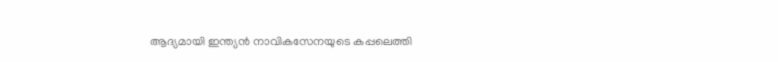ആദ്യമായി ഇന്ത്യൻ നാവികസേനയുടെ കപ്പലെത്തി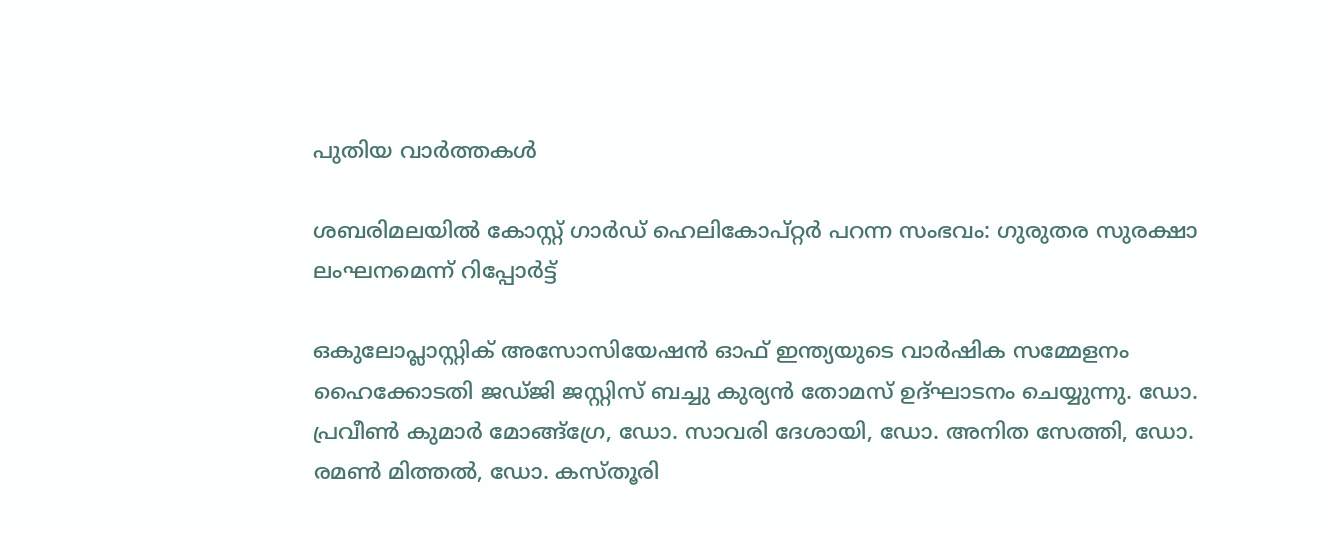പുതിയ വാര്‍ത്തകള്‍

ശബരിമലയില്‍ കോസ്റ്റ് ഗാര്‍ഡ് ഹെലികോപ്റ്റര്‍ പറന്ന സംഭവം: ഗുരുതര സുരക്ഷാ ലംഘനമെന്ന് റിപ്പോര്‍ട്ട്

ഒകുലോപ്ലാസ്റ്റിക് അസോസിയേഷന്‍ ഓഫ് ഇന്ത്യയുടെ വാര്‍ഷിക സമ്മേളനം ഹൈക്കോടതി ജഡ്ജി ജസ്റ്റിസ് ബച്ചു കുര്യന്‍ തോമസ് ഉദ്ഘാടനം ചെയ്യുന്നു. ഡോ. പ്രവീണ്‍ കുമാര്‍ മോങ്ങ്‌ഗ്രേ, ഡോ. സാവരി ദേശായി, ഡോ. അനിത സേത്തി, ഡോ. രമണ്‍ മിത്തല്‍, ഡോ. കസ്തൂരി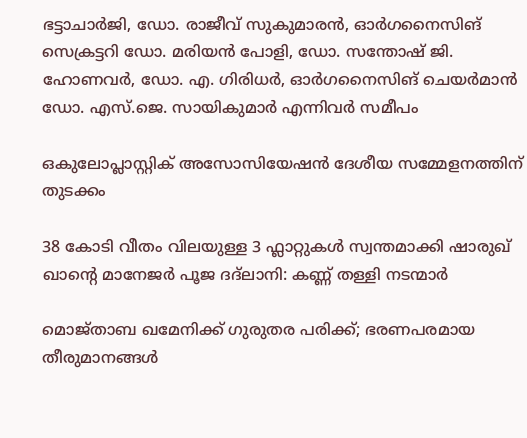ഭട്ടാചാര്‍ജി, ഡോ. രാജീവ് സുകുമാരന്‍, ഓര്‍ഗനൈസിങ് സെക്രട്ടറി ഡോ. മരിയന്‍ പോളി, ഡോ. സന്തോഷ് ജി. ഹോണവര്‍, ഡോ. എ. ഗിരിധര്‍, ഓര്‍ഗനൈസിങ് ചെയര്‍മാന്‍ ഡോ. എസ്.ജെ. സായികുമാര്‍ എന്നിവര്‍ സമീപം

ഒകുലോപ്ലാസ്റ്റിക് അസോസിയേഷന്‍ ദേശീയ സമ്മേളനത്തിന് തുടക്കം

38 കോടി വീതം വിലയുള്ള 3 ഫ്ലാറ്റുകൾ സ്വന്തമാക്കി ഷാരുഖ് ഖാന്റെ മാനേജർ പൂജ ദദ്‌ലാനി: കണ്ണ് തള്ളി നടന്മാർ

മൊജ്താബ ഖമേനിക്ക് ഗുരുതര പരിക്ക്; ഭരണപരമായ തീരുമാനങ്ങള്‍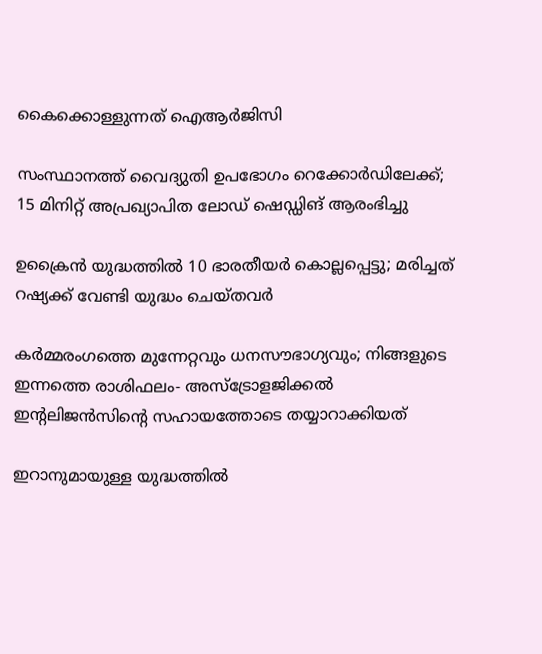കൈക്കൊള്ളുന്നത് ഐആര്‍ജിസി

സംസ്ഥാനത്ത് വൈദ്യുതി ഉപഭോഗം റെക്കോർഡിലേക്ക്; 15 മിനിറ്റ് അപ്രഖ്യാപിത ലോഡ് ഷെഡ്ഡിങ് ആരംഭിച്ചു

ഉക്രൈന്‍ യുദ്ധത്തില്‍ 10 ഭാരതീയര്‍ കൊല്ലപ്പെട്ടു; മരിച്ചത് റഷ്യക്ക് വേണ്ടി യുദ്ധം ചെയ്തവര്‍

കർമ്മരംഗത്തെ മുന്നേറ്റവും ധനസൗഭാഗ്യവും; നിങ്ങളുടെ ഇന്നത്തെ രാശിഫലം- അസ്ട്രോളജിക്കൽ ഇന്റലിജൻസിന്റെ സഹായത്തോടെ തയ്യാറാക്കിയത്

ഇറാനുമായുള്ള യുദ്ധത്തില്‍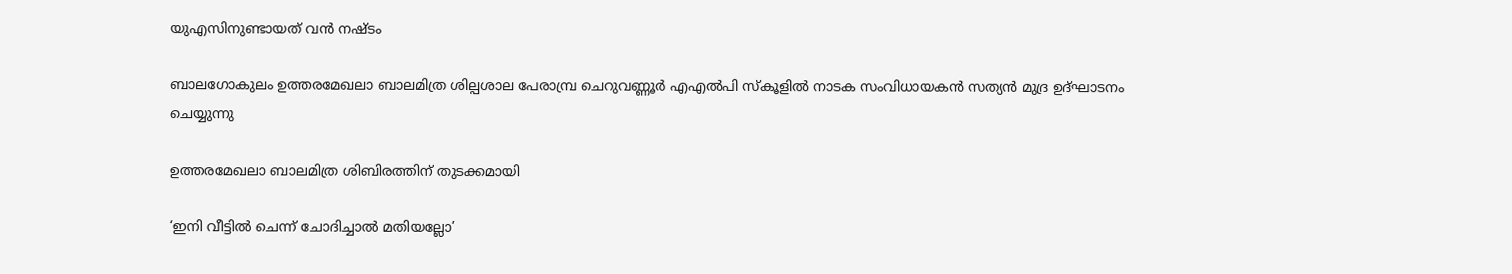യുഎസിനുണ്ടായത് വന്‍ നഷ്ടം

ബാലഗോകുലം ഉത്തരമേഖലാ ബാലമിത്ര ശില്പശാല പേരാമ്പ്ര ചെറുവണ്ണൂര്‍ എഎല്‍പി സ്‌കൂളില്‍ നാടക സംവിധായകന്‍ സത്യന്‍ മുദ്ര ഉദ്ഘാടനം ചെയ്യുന്നു

ഉത്തരമേഖലാ ബാലമിത്ര ശിബിരത്തിന് തുടക്കമായി

‘ഇനി വീട്ടില്‍ ചെന്ന് ചോദിച്ചാല്‍ മതിയല്ലോ’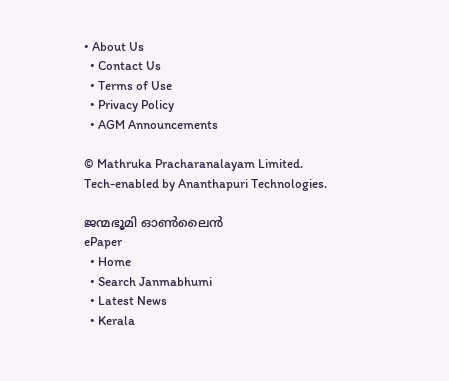• About Us
  • Contact Us
  • Terms of Use
  • Privacy Policy
  • AGM Announcements

© Mathruka Pracharanalayam Limited.
Tech-enabled by Ananthapuri Technologies.

ജന്മഭൂമി ഓണ്‍ലൈന്‍
ePaper
  • Home
  • Search Janmabhumi
  • Latest News
  • Kerala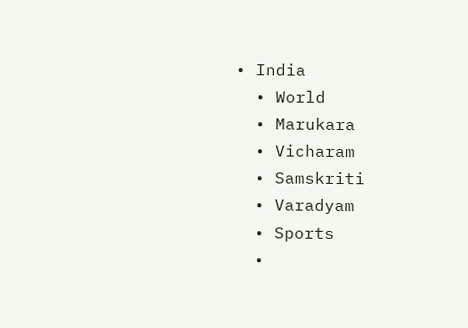• India
  • World
  • Marukara
  • Vicharam
  • Samskriti
  • Varadyam
  • Sports
  •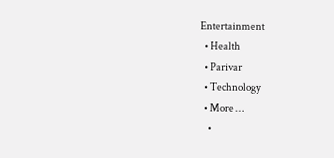Entertainment
  • Health
  • Parivar
  • Technology
  • More …
    •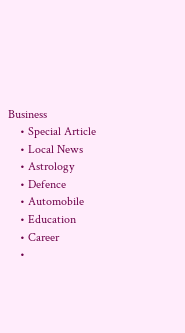Business
    • Special Article
    • Local News
    • Astrology
    • Defence
    • Automobile
    • Education
    • Career
    •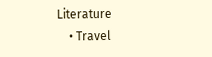Literature
    • Travel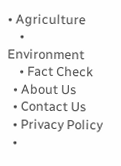• Agriculture
    • Environment
    • Fact Check
  • About Us
  • Contact Us
  • Privacy Policy
  •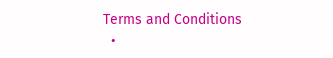Terms and Conditions
  •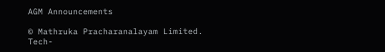AGM Announcements

© Mathruka Pracharanalayam Limited.
Tech-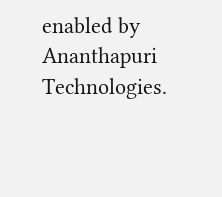enabled by Ananthapuri Technologies.